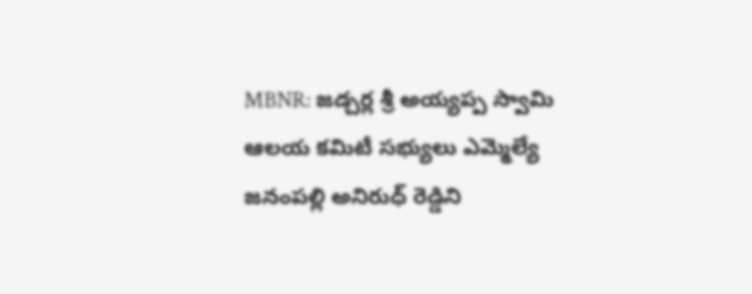MBNR: జడ్చర్ల శ్రీ అయ్యప్ప స్వామి ఆలయ కమిటీ సభ్యులు ఎమ్మెల్యే జనంపల్లి అనిరుధ్ రెడ్డిని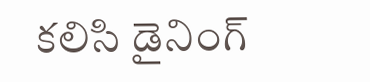కలిసి డైనింగ్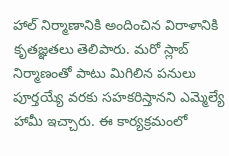హాల్ నిర్మాణానికి అందించిన విరాళానికి కృతజ్ఞతలు తెలిపారు. మరో స్లాబ్ నిర్మాణంతో పాటు మిగిలిన పనులు పూర్తయ్యే వరకు సహకరిస్తానని ఎమ్మెల్యే హామీ ఇచ్చారు. ఈ కార్యక్రమంలో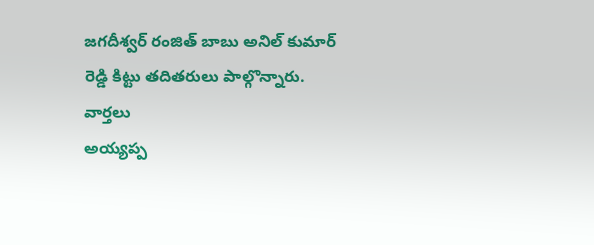జగదీశ్వర్ రంజిత్ బాబు అనిల్ కుమార్ రెడ్డి కిట్టు తదితరులు పాల్గొన్నారు.
వార్తలు
అయ్యప్ప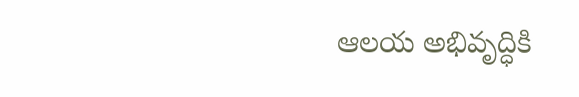ఆలయ అభివృద్ధికి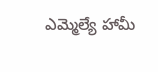ఎమ్మెల్యే హామీ